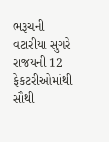ભરૂચની વટારીયા સુગરે રાજયની 12 ફેકટરીઓમાંથી સૌથી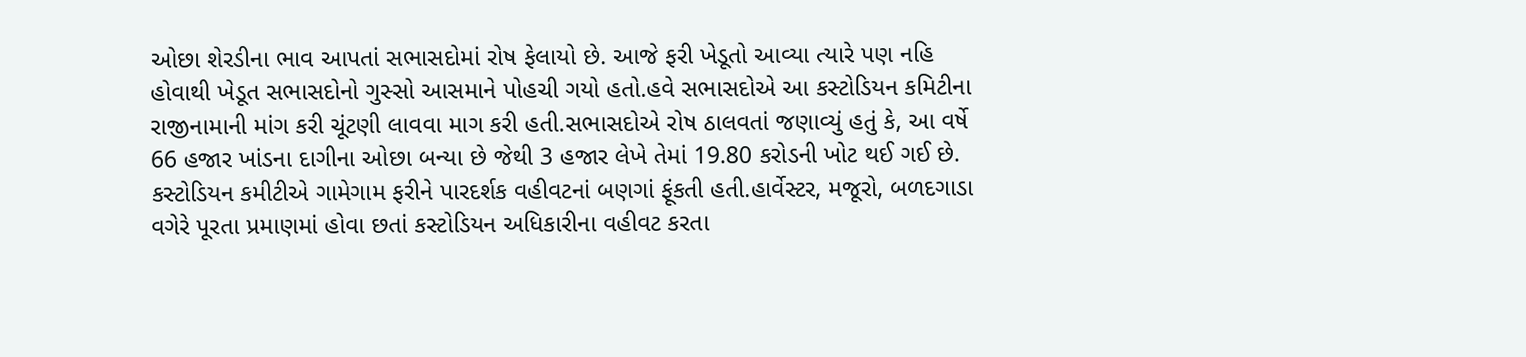ઓછા શેરડીના ભાવ આપતાં સભાસદોમાં રોષ ફેલાયો છે. આજે ફરી ખેડૂતો આવ્યા ત્યારે પણ નહિ હોવાથી ખેડૂત સભાસદોનો ગુસ્સો આસમાને પોહચી ગયો હતો.હવે સભાસદોએ આ કસ્ટોડિયન કમિટીના રાજીનામાની માંગ કરી ચૂંટણી લાવવા માગ કરી હતી.સભાસદોએ રોષ ઠાલવતાં જણાવ્યું હતું કે, આ વર્ષે 66 હજાર ખાંડના દાગીના ઓછા બન્યા છે જેથી 3 હજાર લેખે તેમાં 19.80 કરોડની ખોટ થઈ ગઈ છે. કસ્ટોડિયન કમીટીએ ગામેગામ ફરીને પારદર્શક વહીવટનાં બણગાં ફૂંકતી હતી.હાર્વેસ્ટર, મજૂરો, બળદગાડા વગેરે પૂરતા પ્રમાણમાં હોવા છતાં કસ્ટોડિયન અધિકારીના વહીવટ કરતા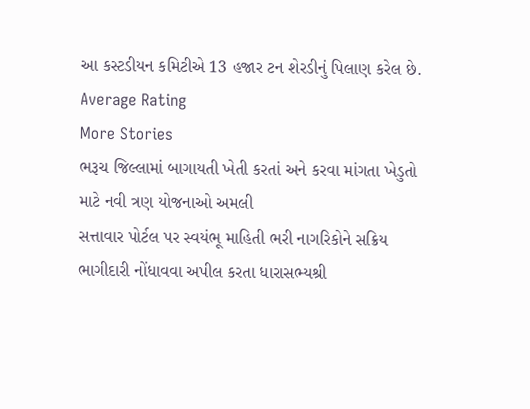આ કસ્ટડીયન કમિટીએ 13 હજાર ટન શેરડીનું પિલાણ કરેલ છે.
Average Rating
More Stories
ભરૂચ જિલ્લામાં બાગાયતી ખેતી કરતાં અને કરવા માંગતા ખેડુતો માટે નવી ત્રણ યોજનાઓ અમલી
સત્તાવાર પોર્ટલ પર સ્વયંભૂ માહિતી ભરી નાગરિકોને સક્રિય ભાગીદારી નોંધાવવા અપીલ કરતા ધારાસભ્યશ્રી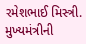રમેશભાઈ મિસ્ત્રી.
મુખ્યમંત્રીની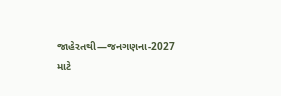જાહેરતથી—જનગણના-2027 માટે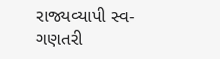રાજ્યવ્યાપી સ્વ-ગણતરી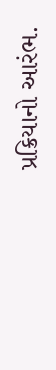પ્રક્રિયાનો આરંભ.